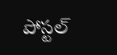పోస్టల్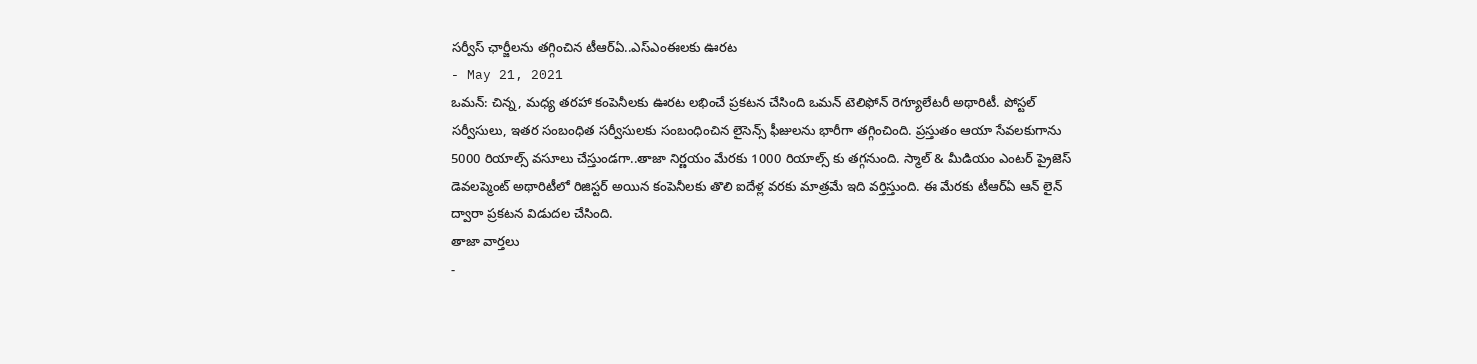సర్వీస్ ఛార్జీలను తగ్గించిన టీఆర్ఏ..ఎస్ఎంఈలకు ఊరట
- May 21, 2021
ఒమన్: చిన్న, మధ్య తరహా కంపెనీలకు ఊరట లభించే ప్రకటన చేసింది ఒమన్ టెలిఫోన్ రెగ్యూలేటరీ అథారిటీ. పోస్టల్ సర్వీసులు, ఇతర సంబంధిత సర్వీసులకు సంబంధించిన లైసెన్స్ ఫీజులను భారీగా తగ్గించింది. ప్రస్తుతం ఆయా సేవలకుగాను 5000 రియాల్స్ వసూలు చేస్తుండగా..తాజా నిర్ణయం మేరకు 1000 రియాల్స్ కు తగ్గనుంది. స్మాల్ & మీడియం ఎంటర్ ప్రైజెస్ డెవలప్మెంట్ అథారిటీలో రిజిస్టర్ అయిన కంపెనీలకు తొలి ఐదేళ్ల వరకు మాత్రమే ఇది వర్తిస్తుంది. ఈ మేరకు టీఆర్ఏ ఆన్ లైన్ ద్వారా ప్రకటన విడుదల చేసింది.
తాజా వార్తలు
-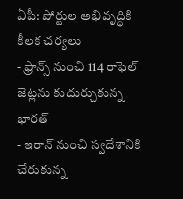ఏపీ: పోర్టుల అభివృద్ధికి కీలక చర్యలు
- ఫ్రాన్స్ నుంచి 114 రాఫెల్ జెట్లను కుదుర్చుకున్న భారత్
- ఇరాన్ నుంచి స్వదేశానికి చేరుకున్న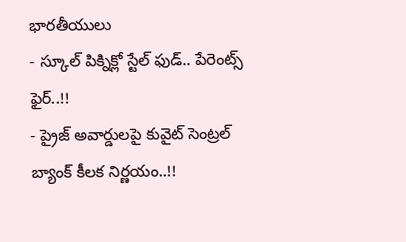భారతీయులు
- స్కూల్ పిక్నిక్లో స్టేల్ ఫుడ్.. పేరెంట్స్ ఫైర్..!!
- ప్రైజ్ అవార్డులపై కువైట్ సెంట్రల్ బ్యాంక్ కీలక నిర్ణయం..!!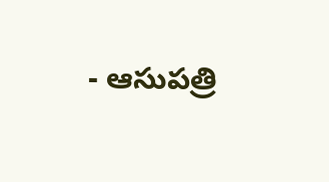- ఆసుపత్రి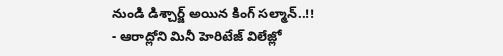నుండి డిశ్చార్జ్ అయిన కింగ్ సల్మాన్..!!
- ఆరాద్లోని మినీ హెరిటేజ్ విలేజ్లో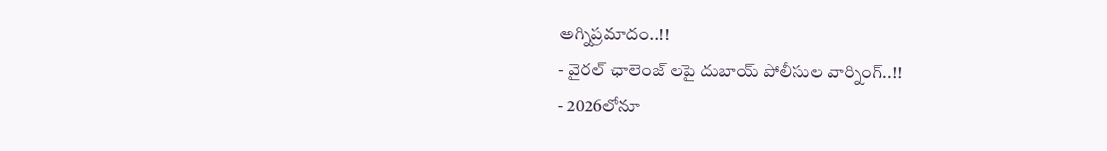అగ్నిప్రమాదం..!!
- వైరల్ ఛాలెంజ్ లపై దుబాయ్ పోలీసుల వార్నింగ్..!!
- 2026లోనూ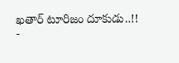ఖతార్ టూరిజం దూకుడు..!!
-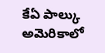కేఏ పాల్కు అమెరికాలో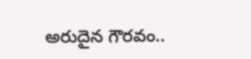అరుదైన గౌరవం..